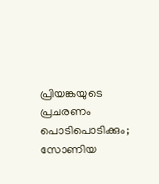പ്രിയങ്കയുടെ പ്രചരണം പൊടിപൊടിക്കും; സോണിയ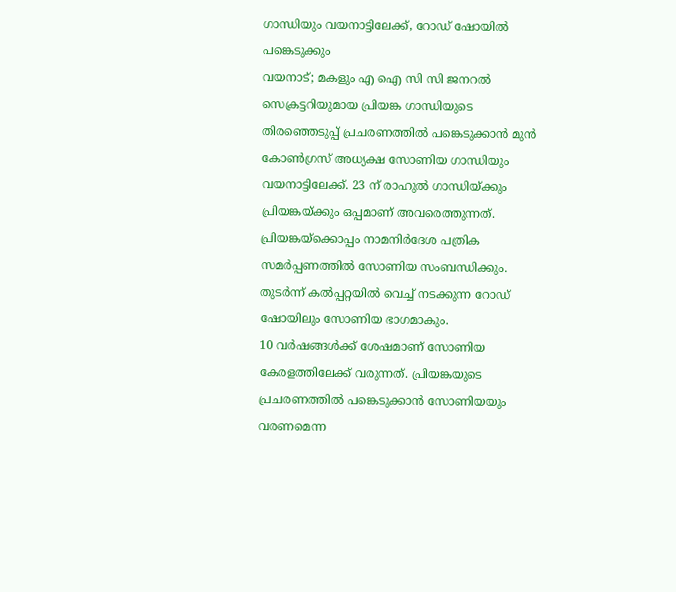ഗാന്ധിയും വയനാട്ടിലേക്ക്, റോഡ് ഷോയിൽ പങ്കെടുക്കും
വയനാട്; മകളും എ ഐ സി സി ജനറൽ സെക്രട്ടറിയുമായ പ്രിയങ്ക ഗാന്ധിയുടെ തിരഞ്ഞെടുപ്പ് പ്രചരണത്തിൽ പങ്കെടുക്കാൻ മുൻ കോൺഗ്രസ് അധ്യക്ഷ സോണിയ ഗാന്ധിയും വയനാട്ടിലേക്ക്. 23 ന് രാഹുൽ ഗാന്ധിയ്ക്കും പ്രിയങ്കയ്ക്കും ഒപ്പമാണ് അവരെത്തുന്നത്. പ്രിയങ്കയ്ക്കൊപ്പം നാമനിർദേശ പത്രിക സമർപ്പണത്തിൽ സോണിയ സംബന്ധിക്കും. തുടർന്ന് കൽപ്പറ്റയിൽ വെച്ച് നടക്കുന്ന റോഡ് ഷോയിലും സോണിയ ഭാഗമാകും.
10 വർഷങ്ങൾക്ക് ശേഷമാണ് സോണിയ കേരളത്തിലേക്ക് വരുന്നത്. പ്രിയങ്കയുടെ പ്രചരണത്തിൽ പങ്കെടുക്കാൻ സോണിയയും വരണമെന്ന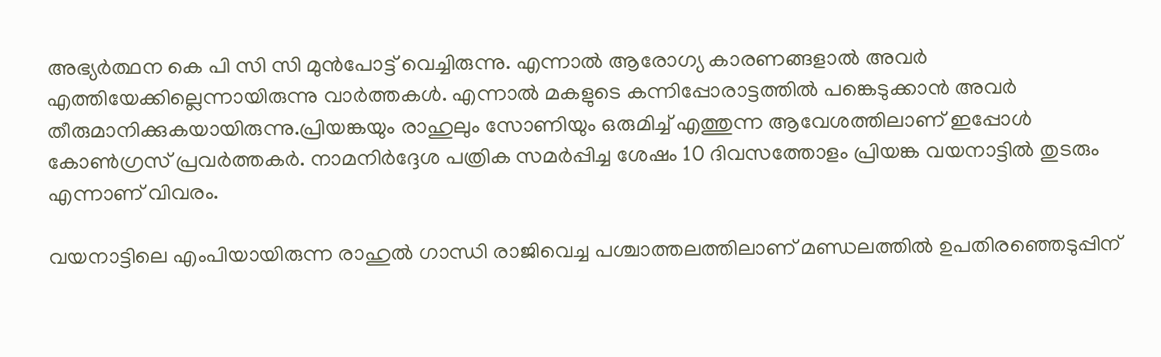അഭ്യർത്ഥന കെ പി സി സി മുൻപോട്ട് വെച്ചിരുന്നു. എന്നാൽ ആരോഗ്യ കാരണങ്ങളാൽ അവർ എത്തിയേക്കില്ലെന്നായിരുന്നു വാർത്തകൾ. എന്നാൽ മകളുടെ കന്നിപ്പോരാട്ടത്തിൽ പങ്കെടുക്കാൻ അവർ തീരുമാനിക്കുകയായിരുന്നു.പ്രിയങ്കയും രാഹുലും സോണിയും ഒരുമിച്ച് എത്തുന്ന ആവേശത്തിലാണ് ഇപ്പോൾ കോൺഗ്രസ് പ്രവർത്തകർ. നാമനിർദ്ദേശ പത്രിക സമർപ്പിച്ച ശേഷം 10 ദിവസത്തോളം പ്രിയങ്ക വയനാട്ടിൽ തുടരും എന്നാണ് വിവരം.

വയനാട്ടിലെ എംപിയായിരുന്ന രാഹുൽ ഗാന്ധി രാജിവെച്ച പശ്ചാത്തലത്തിലാണ് മണ്ഡലത്തിൽ ഉപതിരഞ്ഞെടുപ്പിന്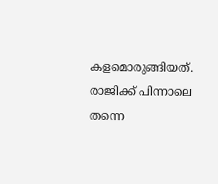കളമൊരുങ്ങിയത്. രാജിക്ക് പിന്നാലെ തന്നെ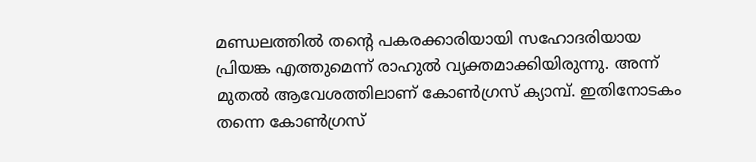മണ്ഡലത്തിൽ തന്റെ പകരക്കാരിയായി സഹോദരിയായ പ്രിയങ്ക എത്തുമെന്ന് രാഹുൽ വ്യക്തമാക്കിയിരുന്നു. അന്ന് മുതൽ ആവേശത്തിലാണ് കോൺഗ്രസ് ക്യാമ്പ്. ഇതിനോടകം തന്നെ കോൺഗ്രസ്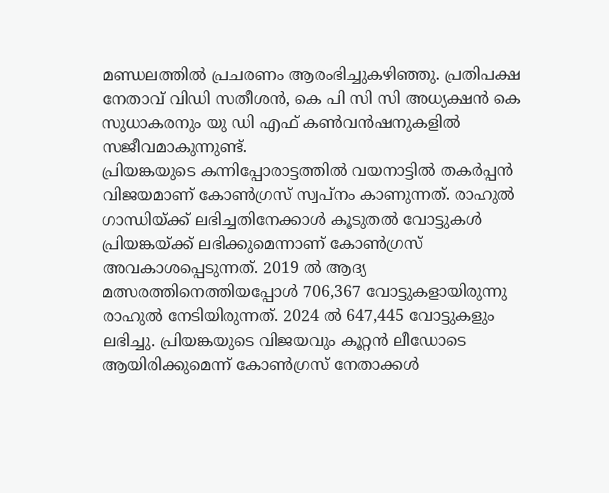മണ്ഡലത്തിൽ പ്രചരണം ആരംഭിച്ചുകഴിഞ്ഞു. പ്രതിപക്ഷ നേതാവ് വിഡി സതീശൻ, കെ പി സി സി അധ്യക്ഷൻ കെ സുധാകരനും യു ഡി എഫ് കൺവൻഷനുകളിൽ സജീവമാകുന്നുണ്ട്.
പ്രിയങ്കയുടെ കന്നിപ്പോരാട്ടത്തിൽ വയനാട്ടിൽ തകർപ്പൻ വിജയമാണ് കോൺഗ്രസ് സ്വപ്നം കാണുന്നത്. രാഹുൽ ഗാന്ധിയ്ക്ക് ലഭിച്ചതിനേക്കാൾ കൂടുതൽ വോട്ടുകൾ പ്രിയങ്കയ്ക്ക് ലഭിക്കുമെന്നാണ് കോൺഗ്രസ് അവകാശപ്പെടുന്നത്. 2019 ൽ ആദ്യ മത്സരത്തിനെത്തിയപ്പോൾ 706,367 വോട്ടുകളായിരുന്നു രാഹുൽ നേടിയിരുന്നത്. 2024 ൽ 647,445 വോട്ടുകളും ലഭിച്ചു. പ്രിയങ്കയുടെ വിജയവും കൂറ്റൻ ലീഡോടെ ആയിരിക്കുമെന്ന് കോൺഗ്രസ് നേതാക്കൾ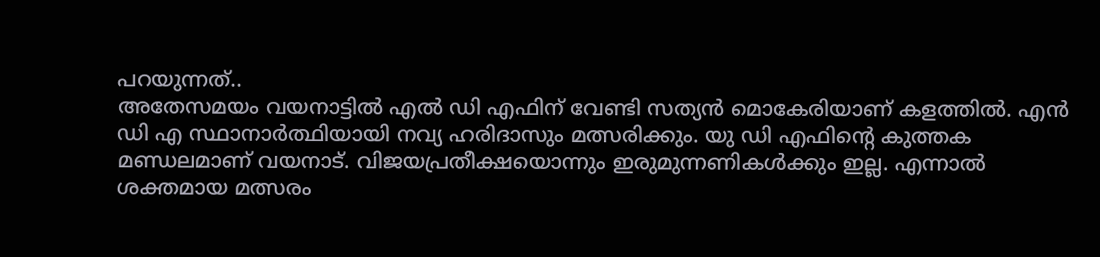പറയുന്നത്..
അതേസമയം വയനാട്ടിൽ എൽ ഡി എഫിന് വേണ്ടി സത്യൻ മൊകേരിയാണ് കളത്തിൽ. എൻ ഡി എ സ്ഥാനാർത്ഥിയായി നവ്യ ഹരിദാസും മത്സരിക്കും. യു ഡി എഫിന്റെ കുത്തക മണ്ഡലമാണ് വയനാട്. വിജയപ്രതീക്ഷയൊന്നും ഇരുമുന്നണികൾക്കും ഇല്ല. എന്നാൽ ശക്തമായ മത്സരം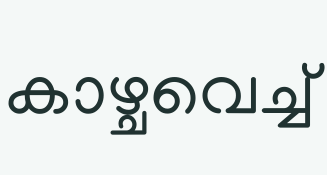കാഴ്ചവെച്ച്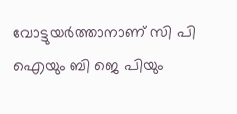വോട്ടുയർത്താനാണ് സി പി ഐയും ബി ജെ പിയും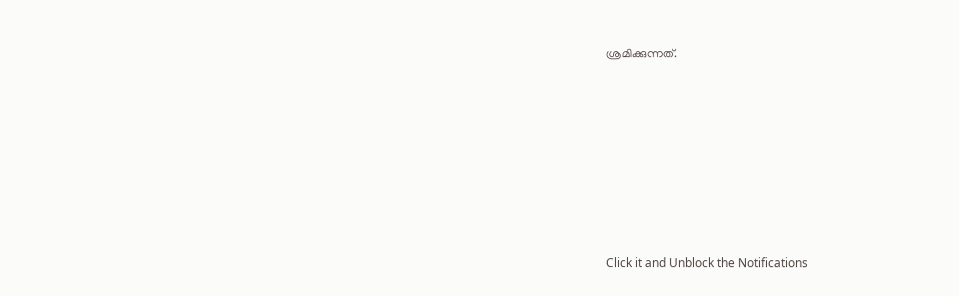ശ്രമിക്കുന്നത്.












Click it and Unblock the Notifications